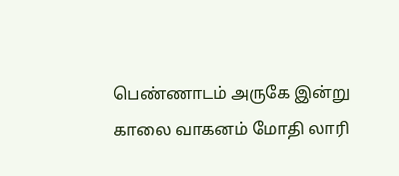பெண்ணாடம் அருகே இன்று காலை வாகனம் மோதி லாரி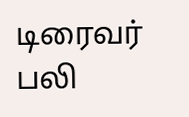டிரைவர் பலி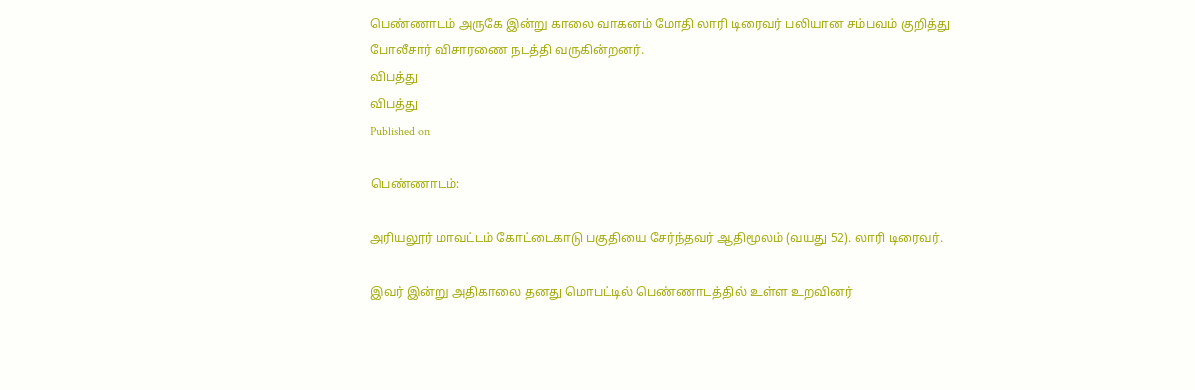பெண்ணாடம் அருகே இன்று காலை வாகனம் மோதி லாரி டிரைவர் பலியான சம்பவம் குறித்து போலீசார் விசாரணை நடத்தி வருகின்றனர்.
விபத்து
விபத்து
Published on

பெண்ணாடம்:

அரியலூர் மாவட்டம் கோட்டைகாடு பகுதியை சேர்ந்தவர் ஆதிமூலம் (வயது 52). லாரி டிரைவர்.

இவர் இன்று அதிகாலை தனது மொபட்டில் பெண்ணாடத்தில் உள்ள உறவினர்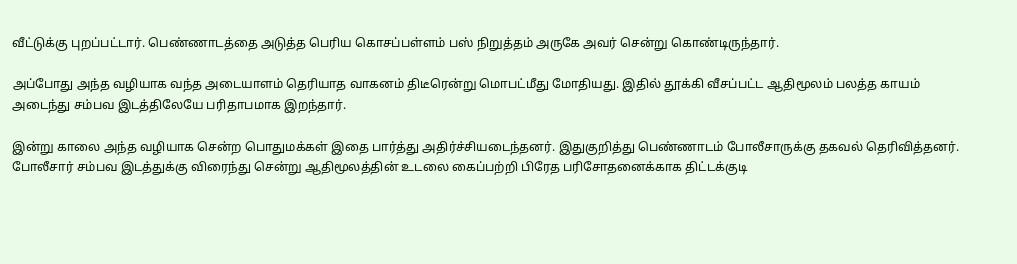வீட்டுக்கு புறப்பட்டார். பெண்ணாடத்தை அடுத்த பெரிய கொசப்பள்ளம் பஸ் நிறுத்தம் அருகே அவர் சென்று கொண்டிருந்தார்.

அப்போது அந்த வழியாக வந்த அடையாளம் தெரியாத வாகனம் திடீரென்று மொபட்மீது மோதியது. இதில் தூக்கி வீசப்பட்ட ஆதிமூலம் பலத்த காயம் அடைந்து சம்பவ இடத்திலேயே பரிதாபமாக இறந்தார்.

இன்று காலை அந்த வழியாக சென்ற பொதுமக்கள் இதை பார்த்து அதிர்ச்சியடைந்தனர். இதுகுறித்து பெண்ணாடம் போலீசாருக்கு தகவல் தெரிவித்தனர். போலீசார் சம்பவ இடத்துக்கு விரைந்து சென்று ஆதிமூலத்தின் உடலை கைப்பற்றி பிரேத பரிசோதனைக்காக திட்டக்குடி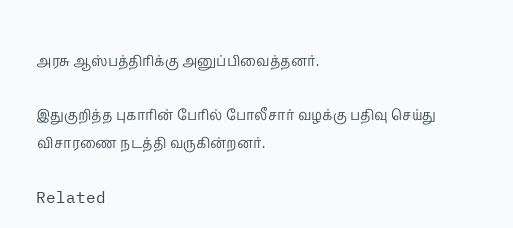அரசு ஆஸ்பத்திரிக்கு அனுப்பிவைத்தனர்.

இதுகுறித்த புகாரின் பேரில் போலீசார் வழக்கு பதிவு செய்து விசாரணை நடத்தி வருகின்றனர்.

Related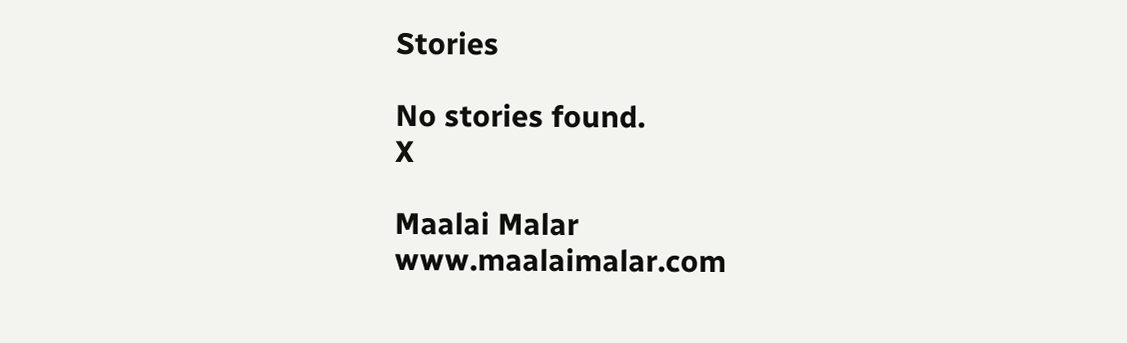Stories

No stories found.
X

Maalai Malar
www.maalaimalar.com